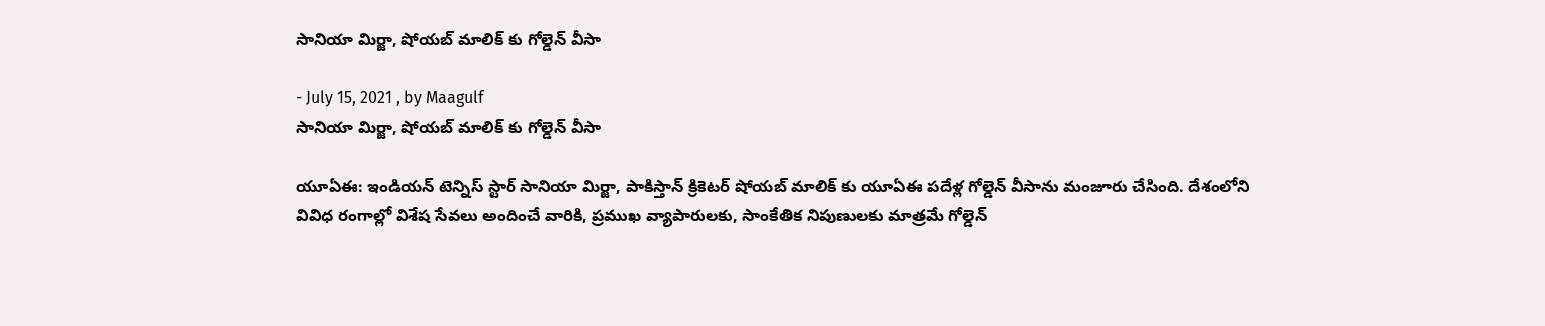సానియా మిర్జా, షోయబ్ మాలిక్ కు గోల్డెన్ వీసా

- July 15, 2021 , by Maagulf
సానియా మిర్జా, షోయబ్ మాలిక్ కు గోల్డెన్ వీసా

యూఏఈ: ఇండియన్ టెన్నిస్ స్టార్ సానియా మిర్జా, పాకిస్తాన్ క్రికెటర్ షోయబ్ మాలిక్ కు యూఏఈ పదేళ్ల గోల్డెన్ వీసాను మంజూరు చేసింది. దేశంలోని వివిధ రంగాల్లో విశేష సేవలు అందించే వారికి, ప్రముఖ వ్యాపారులకు, సాంకేతిక నిపుణులకు మాత్రమే గోల్డెన్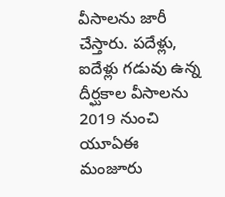వీసాలను జారీ చేస్తారు. పదేళ్లు, ఐదేళ్లు గడువు ఉన్న దీర్ఘకాల వీసాలను 2019 నుంచి యూఏఈ మంజూరు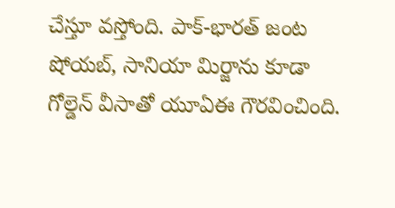చేస్తూ వస్తోంది. పాక్-భారత్ జంట షోయబ్, సానియా మిర్జాను కూడా గోల్డెన్ వీసాతో యూఏఈ గౌరవించింది.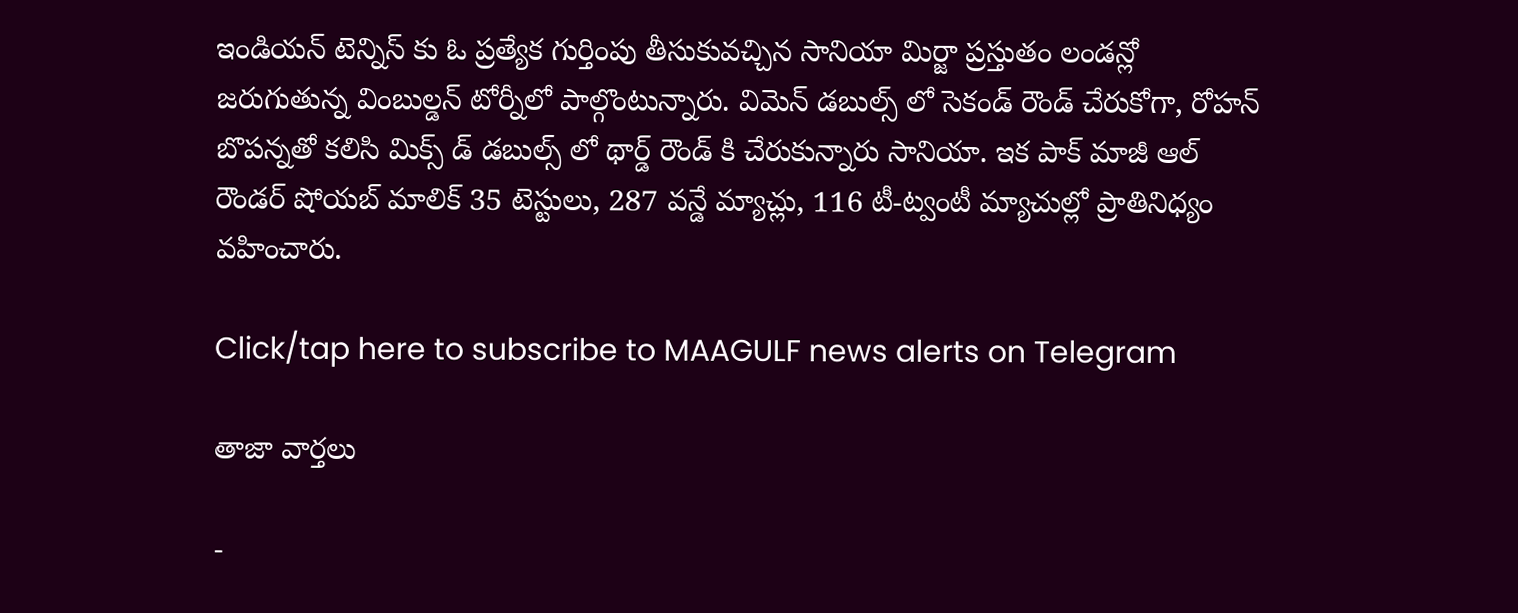ఇండియన్ టెన్నిస్ కు ఓ ప్రత్యేక గుర్తింపు తీసుకువచ్చిన సానియా మిర్జా ప్రస్తుతం లండన్లో జరుగుతున్న వింబుల్డన్ టోర్నీలో పాల్గొంటున్నారు. విమెన్ డబుల్స్ లో సెకండ్ రౌండ్ చేరుకోగా, రోహన్ బొపన్నతో కలిసి మిక్స్ డ్ డబుల్స్ లో థార్డ్ రౌండ్ కి చేరుకున్నారు సానియా. ఇక పాక్ మాజీ ఆల్ రౌండర్ షోయబ్ మాలిక్ 35 టెస్టులు, 287 వన్డే మ్యాచ్లు, 116 టీ-ట్వంటీ మ్యాచుల్లో ప్రాతినిధ్యం వహించారు.

Click/tap here to subscribe to MAAGULF news alerts on Telegram

తాజా వార్తలు

-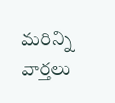మరిన్ని వార్తలు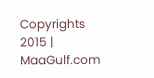Copyrights 2015 | MaaGulf.com